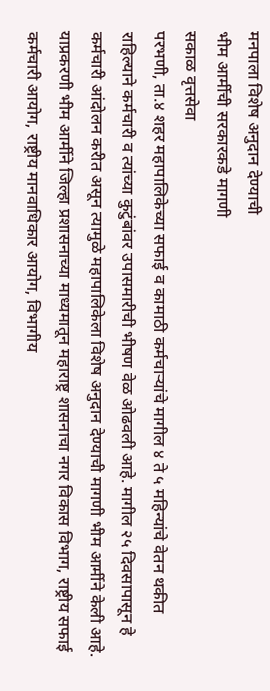मनपाला विशेष अनुदान देण्याची
भीम आर्मीची सरकारकडे मागणी
सकाळ वृत्तसेवा
परभणी, ता.४ शहर महापालिकेच्या सफाई व कामाठी कर्मचाऱ्यांचे मागील ४ ते ५ महिन्यांचे वेतन थकीत राहिल्याने कर्मचारी व त्यांच्या कुटुंबांवर उपासमारीची भीषण वेळ ओढवली आहे. मागील २५ दिवसापासून हे कर्मचारी आंदोलन करीत असून त्यामुळे महापालिकेला विशेष अनुदान देण्याची मागणी भीम आर्मीने केली आहे.
याप्रकरणी भीम आर्मीने जिल्हा प्रशासनाच्या माध्यमातून महाराष्ट्र शासनाचा नगर विकास विभाग, राष्ट्रीय सफाई कर्मचारी आयोग, राष्ट्रीय मानवाधिकार आयोग, विभागीय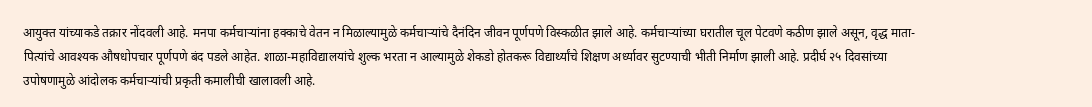आयुक्त यांच्याकडे तक्रार नोंदवली आहे. मनपा कर्मचाऱ्यांना हक्काचे वेतन न मिळाल्यामुळे कर्मचाऱ्यांचे दैनंदिन जीवन पूर्णपणे विस्कळीत झाले आहे. कर्मचाऱ्यांच्या घरातील चूल पेटवणे कठीण झाले असून, वृद्ध माता-पित्यांचे आवश्यक औषधोपचार पूर्णपणे बंद पडले आहेत. शाळा-महाविद्यालयांचे शुल्क भरता न आल्यामुळे शेकडो होतकरू विद्यार्थ्यांचे शिक्षण अर्ध्यावर सुटण्याची भीती निर्माण झाली आहे. प्रदीर्घ २५ दिवसांच्या उपोषणामुळे आंदोलक कर्मचाऱ्यांची प्रकृती कमालीची खालावली आहे.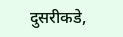दुसरीकडे,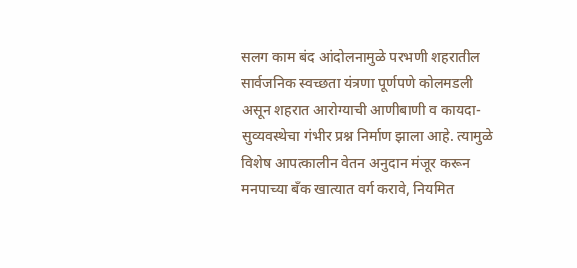सलग काम बंद आंदोलनामुळे परभणी शहरातील सार्वजनिक स्वच्छता यंत्रणा पूर्णपणे कोलमडली असून शहरात आरोग्याची आणीबाणी व कायदा-सुव्यवस्थेचा गंभीर प्रश्न निर्माण झाला आहे. त्यामुळे विशेष आपत्कालीन वेतन अनुदान मंजूर करून मनपाच्या बँक खात्यात वर्ग करावे, नियमित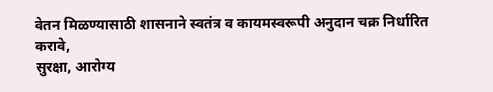वेतन मिळण्यासाठी शासनाने स्वतंत्र व कायमस्वरूपी अनुदान चक्र निर्धारित करावे,
सुरक्षा, आरोग्य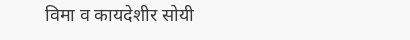विमा व कायदेशीर सोयी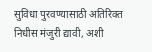सुविधा पुरवण्यासाठी अतिरिक्त निधीस मंजुरी द्यावी, अशी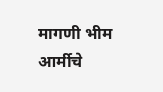मागणी भीम आर्मीचे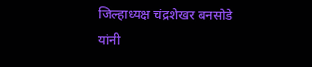जिल्हाध्यक्ष चंद्रशेखर बनसोडे यांनी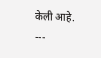केली आहे.
---